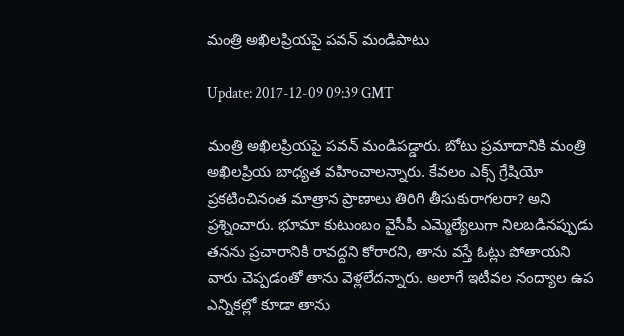మంత్రి అఖిలప్రియపై పవన్ మండిపాటు

Update: 2017-12-09 09:39 GMT

మంత్రి అఖిలప్రియపై పవన్ మండిపడ్డారు. బోటు ప్రమాదానికి మంత్రి అఖిలప్రియ బాధ్యత వహించాలన్నారు. కేవలం ఎక్స్ గ్రేషియో ప్రకటించినంత మాత్రాన ప్రాణాలు తిరిగి తీసుకురాగలరా? అని ప్రశ్నించారు. భూమా కుటుంబం వైసీపీ ఎమ్మెల్యేలుగా నిలబడినప్పుడు తనను ప్రచారానికి రావద్దని కోరారని, తాను వస్తే ఓట్లు పోతాయని వారు చెప్పడంతో తాను వెళ్లలేదన్నారు. అలాగే ఇటీవల నంద్యాల ఉప ఎన్నికల్లో కూడా తాను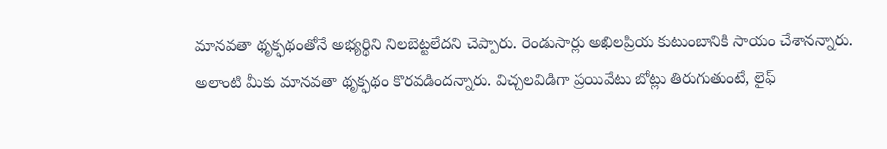మానవతా థృక్ఫథంతోనే అభ్యర్థిని నిలబెట్టలేదని చెప్పారు. రెండుసార్లు అఖిలప్రియ కుటుంబానికి సాయం చేశానన్నారు. అలాంటి మీకు మానవతా థృక్ఫథం కొరవడిందన్నారు. విచ్చలవిడిగా ప్రయివేటు బోట్లు తిరుగుతుంటే, లైఫ్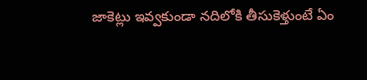జాకెట్లు ఇవ్వకుండా నదిలోకి తీసుకెళ్తుంటే ఏం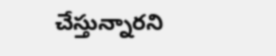చేస్తున్నారని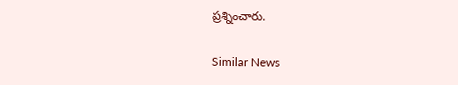ప్రశ్నించారు.

Similar News